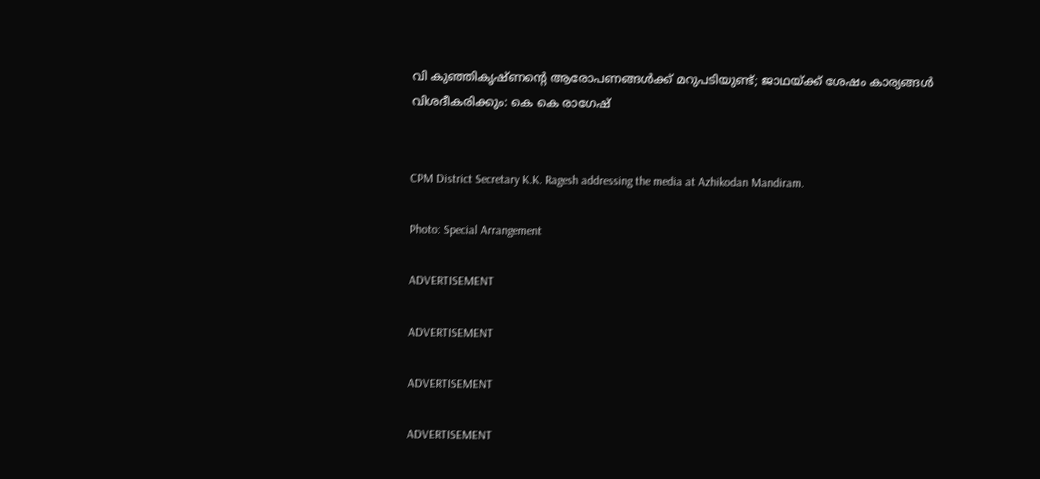വി കുഞ്ഞികൃഷ്ണന്റെ ആരോപണങ്ങൾക്ക് മറുപടിയുണ്ട്; ജാഥയ്ക്ക് ശേഷം കാര്യങ്ങൾ വിശദീകരിക്കും: കെ കെ രാഗേഷ്


CPM District Secretary K.K. Ragesh addressing the media at Azhikodan Mandiram.

Photo: Special Arrangement

ADVERTISEMENT

ADVERTISEMENT

ADVERTISEMENT

ADVERTISEMENT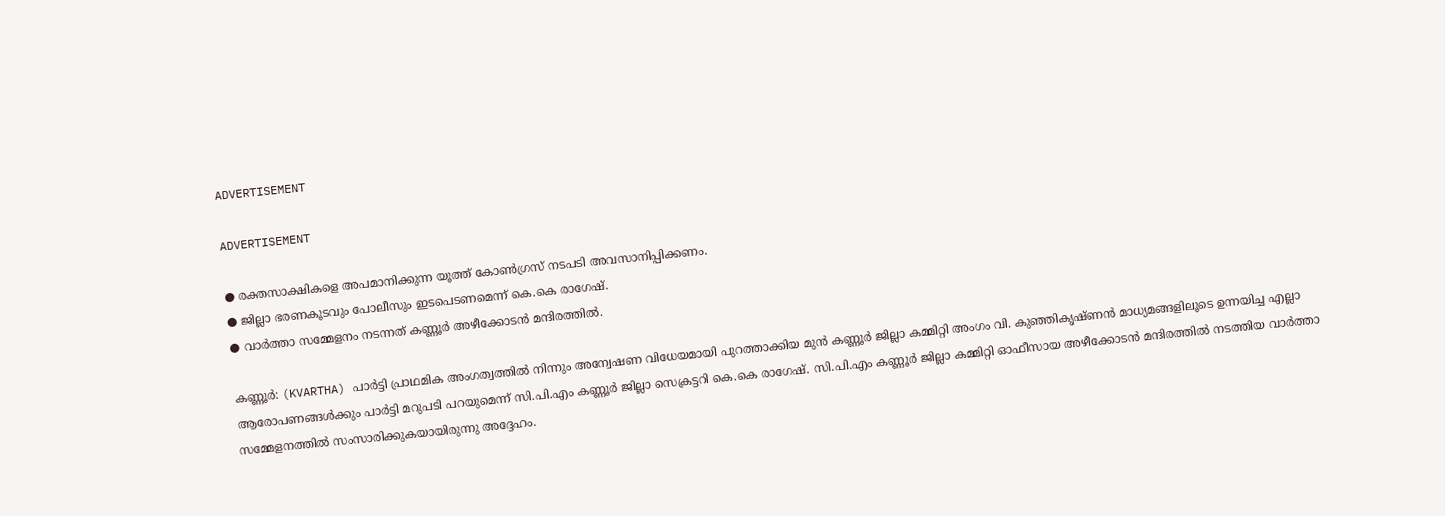ADVERTISEMENT

ADVERTISEMENT

● രക്തസാക്ഷികളെ അപമാനിക്കുന്ന യൂത്ത് കോൺഗ്രസ് നടപടി അവസാനിപ്പിക്കണം.
● ജില്ലാ ഭരണകൂടവും പോലീസും ഇടപെടണമെന്ന് കെ.കെ രാഗേഷ്.
● വാർത്താ സമ്മേളനം നടന്നത് കണ്ണൂർ അഴീക്കോടൻ മന്ദിരത്തിൽ.

കണ്ണൂർ: (KVARTHA) പാർട്ടി പ്രാഥമിക അംഗത്വത്തിൽ നിന്നും അന്വേഷണ വിധേയമായി പുറത്താക്കിയ മുൻ കണ്ണൂർ ജില്ലാ കമ്മിറ്റി അംഗം വി. കുഞ്ഞികൃഷ്ണൻ മാധ്യമങ്ങളിലൂടെ ഉന്നയിച്ച എല്ലാ ആരോപണങ്ങൾക്കും പാർട്ടി മറുപടി പറയുമെന്ന് സി.പി.എം കണ്ണൂർ ജില്ലാ സെക്രട്ടറി കെ.കെ രാഗേഷ്. സി.പി.എം കണ്ണൂർ ജില്ലാ കമ്മിറ്റി ഓഫീസായ അഴീക്കോടൻ മന്ദിരത്തിൽ നടത്തിയ വാർത്താ സമ്മേളനത്തിൽ സംസാരിക്കുകയായിരുന്നു അദ്ദേഹം.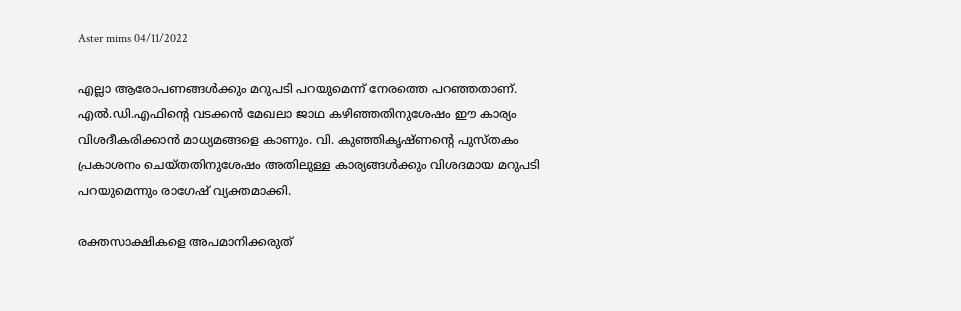Aster mims 04/11/2022

എല്ലാ ആരോപണങ്ങൾക്കും മറുപടി പറയുമെന്ന് നേരത്തെ പറഞ്ഞതാണ്. എൽ.ഡി.എഫിന്റെ വടക്കൻ മേഖലാ ജാഥ കഴിഞ്ഞതിനുശേഷം ഈ കാര്യം വിശദീകരിക്കാൻ മാധ്യമങ്ങളെ കാണും. വി. കുഞ്ഞികൃഷ്ണൻ്റെ പുസ്തകം പ്രകാശനം ചെയ്തതിനുശേഷം അതിലുള്ള കാര്യങ്ങൾക്കും വിശദമായ മറുപടി പറയുമെന്നും രാഗേഷ് വ്യക്തമാക്കി.

രക്തസാക്ഷികളെ അപമാനിക്കരുത്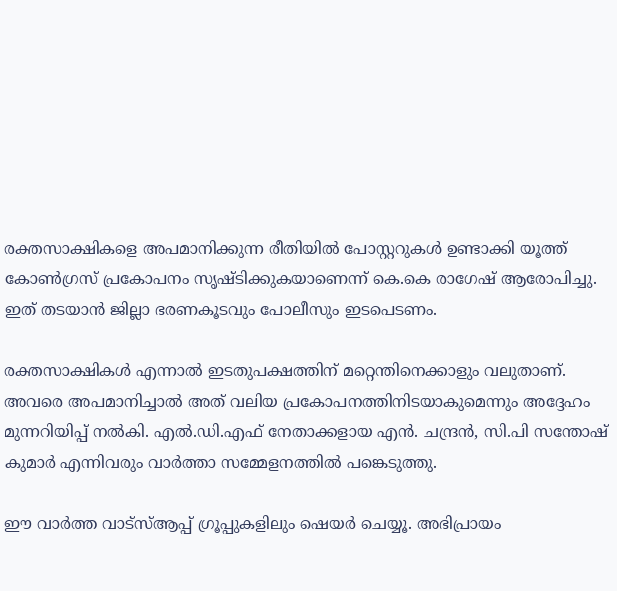രക്തസാക്ഷികളെ അപമാനിക്കുന്ന രീതിയിൽ പോസ്റ്ററുകൾ ഉണ്ടാക്കി യൂത്ത് കോൺഗ്രസ് പ്രകോപനം സൃഷ്ടിക്കുകയാണെന്ന് കെ.കെ രാഗേഷ് ആരോപിച്ചു. ഇത് തടയാൻ ജില്ലാ ഭരണകൂടവും പോലീസും ഇടപെടണം.

രക്തസാക്ഷികൾ എന്നാൽ ഇടതുപക്ഷത്തിന് മറ്റെന്തിനെക്കാളും വലുതാണ്. അവരെ അപമാനിച്ചാൽ അത് വലിയ പ്രകോപനത്തിനിടയാകുമെന്നും അദ്ദേഹം മുന്നറിയിപ്പ് നൽകി. എൽ.ഡി.എഫ് നേതാക്കളായ എൻ. ചന്ദ്രൻ, സി.പി സന്തോഷ് കുമാർ എന്നിവരും വാർത്താ സമ്മേളനത്തിൽ പങ്കെടുത്തു.

ഈ വാർത്ത വാട്സ്ആപ്പ് ഗ്രൂപ്പുകളിലും ഷെയർ ചെയ്യൂ. അഭിപ്രായം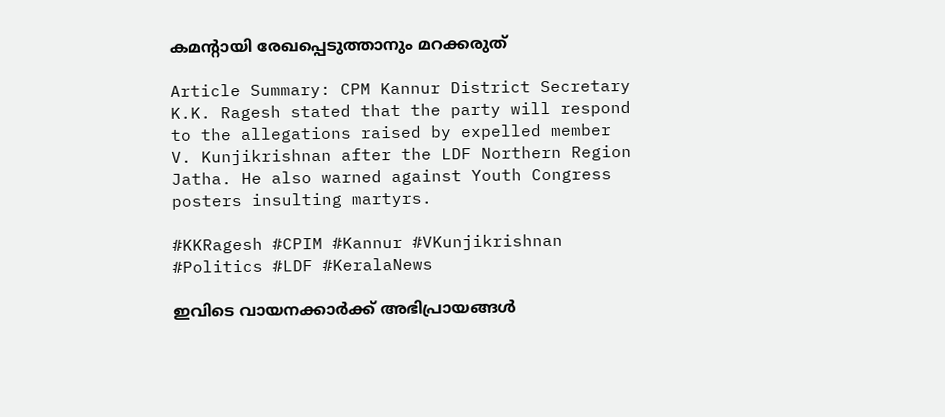കമന്റായി രേഖപ്പെടുത്താനും മറക്കരുത്

Article Summary: CPM Kannur District Secretary K.K. Ragesh stated that the party will respond to the allegations raised by expelled member V. Kunjikrishnan after the LDF Northern Region Jatha. He also warned against Youth Congress posters insulting martyrs.

#KKRagesh #CPIM #Kannur #VKunjikrishnan #Politics #LDF #KeralaNews

ഇവിടെ വായനക്കാർക്ക് അഭിപ്രായങ്ങൾ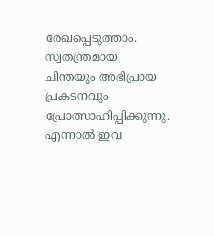രേഖപ്പെടുത്താം. സ്വതന്ത്രമായ ചിന്തയും അഭിപ്രായ പ്രകടനവും പ്രോത്സാഹിപ്പിക്കുന്നു. എന്നാൽ ഇവ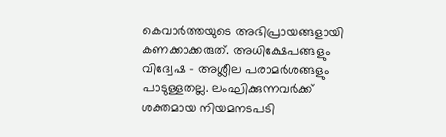കെവാർത്തയുടെ അഭിപ്രായങ്ങളായി കണക്കാക്കരുത്. അധിക്ഷേപങ്ങളും വിദ്വേഷ - അശ്ലീല പരാമർശങ്ങളും പാടുള്ളതല്ല. ലംഘിക്കുന്നവർക്ക് ശക്തമായ നിയമനടപടി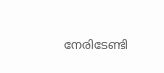നേരിടേണ്ടി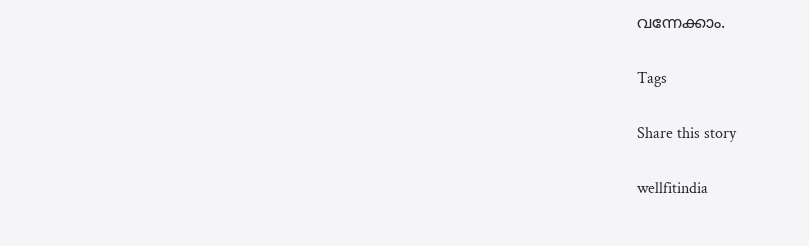വന്നേക്കാം.

Tags

Share this story

wellfitindia